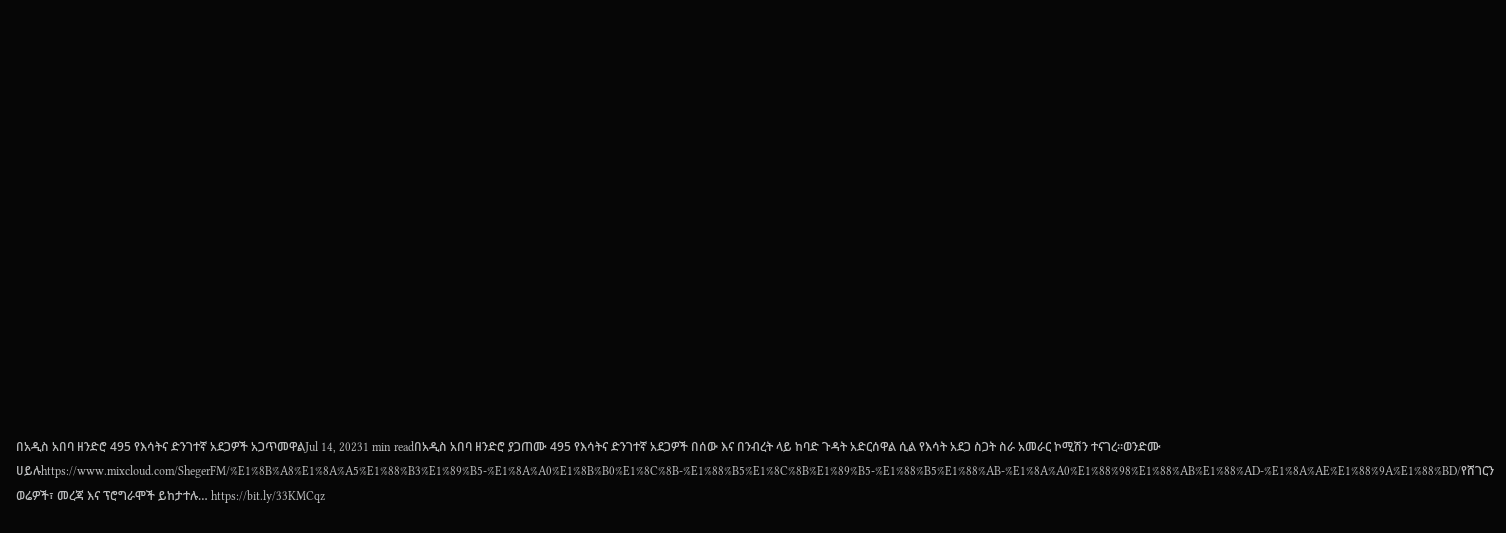በአዲስ አበባ ዘንድሮ 495 የእሳትና ድንገተኛ አደጋዎች አጋጥመዋልJul 14, 20231 min readበአዲስ አበባ ዘንድሮ ያጋጠሙ 495 የእሳትና ድንገተኛ አደጋዎች በሰው እና በንብረት ላይ ከባድ ጉዳት አድርሰዋል ሲል የእሳት አደጋ ስጋት ስራ አመራር ኮሚሽን ተናገረ፡፡ወንድሙ ሀይሉhttps://www.mixcloud.com/ShegerFM/%E1%8B%A8%E1%8A%A5%E1%88%B3%E1%89%B5-%E1%8A%A0%E1%8B%B0%E1%8C%8B-%E1%88%B5%E1%8C%8B%E1%89%B5-%E1%88%B5%E1%88%AB-%E1%8A%A0%E1%88%98%E1%88%AB%E1%88%AD-%E1%8A%AE%E1%88%9A%E1%88%BD/የሸገርን ወሬዎች፣ መረጃ እና ፕሮግራሞች ይከታተሉ… https://bit.ly/33KMCqz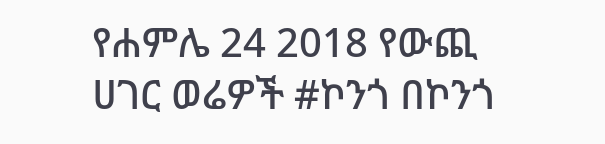የሐምሌ 24 2018 የውጪ ሀገር ወሬዎች #ኮንጎ በኮንጎ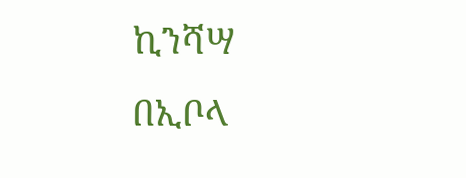ኪንሻሣ በኢቦላ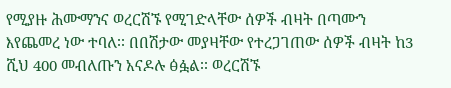የሚያዙ ሕሙማንና ወረርሽኙ የሚገድላቸው ሰዎች ብዛት በጣሙን እየጨመረ ነው ተባለ፡፡ በበሽታው መያዛቸው የተረጋገጠው ሰዎች ብዛት ከ3 ሺህ 400 መብለጡን አናዶሉ ፅፏል፡፡ ወረርሽኙ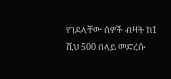የገደላቸው ሰዎች ብዛት ከ1 ሺህ 500 በላይ መድረሱ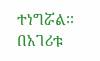ተነግሯል፡፡ በአገሪቱ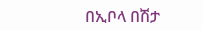በኢቦላ በሽታ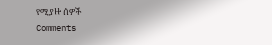የሚያዙ ሰዎች
Comments